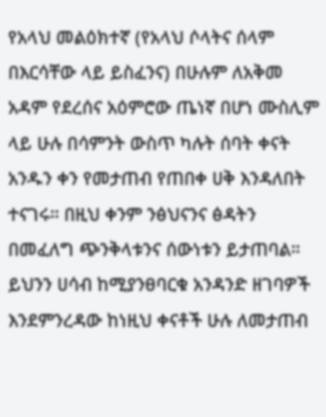የአላህ መልዕክተኛ (የአላህ ሶላትና ሰላም በእርሳቸው ላይ ይስፈንና) በሁሉም ለአቅመ አዳም የደረሰና አዕምሮው ጤነኛ በሆነ ሙስሊም ላይ ሁሉ በሳምንት ውስጥ ካሉት ሰባት ቀናት አንዱን ቀን የመታጠብ የጠበቀ ሀቅ እንዳለበት ተናገሩ። በዚህ ቀንም ንፅህናንና ፅዳትን በመፈለግ ጭንቅላቱንና ሰውነቱን ይታጠባል። ይህንን ሀሳብ ከሚያንፀባርቁ አንዳንድ ዘገባዎች እንደምንረዳው ከነዚህ ቀናቶች ሁሉ ለመታጠብ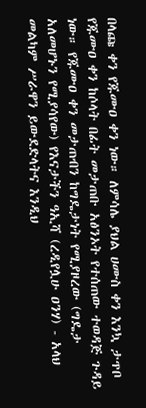በላጩ ቀን የጁሙዐ ቀን ነው። ለምሳሌ ያህል ሀሙስ ቀን እንኳ ታጥቦ የጁሙዐ ቀን ከሶላት በፊት መታጠቡ አፅንኦት የተሰጠው ተወዳጅ ጉዳይ ነው። የጁሙዐ ቀን መታጠብን ከግዴታነት የሚያዞረው (ግዴታ አለመሆኑን የሚያሳየው) የእናታችን ዓኢሻ (ረዲየሏሁ ዐንሃ) - አላህ መልካም ሥራዋን ይውደድላትና እንዲህ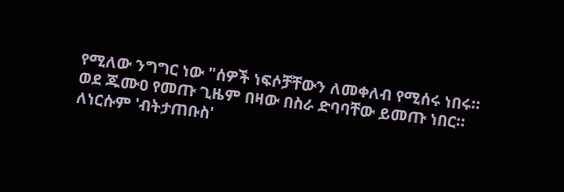የሚለው ንግግር ነው "ሰዎች ነፍሶቻቸውን ለመቀለብ የሚሰሩ ነበሩ። ወደ ጁሙዐ የመጡ ጊዜም በዛው በስራ ድባባቸው ይመጡ ነበር። ለነርሱም 'ብትታጠቡስ'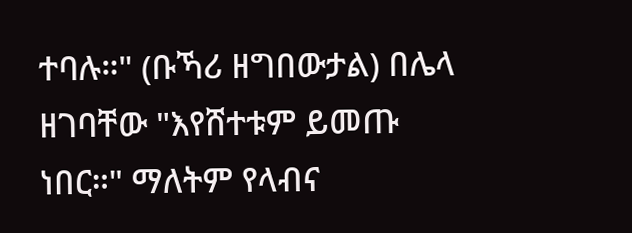ተባሉ።" (ቡኻሪ ዘግበውታል) በሌላ ዘገባቸው "እየሸተቱም ይመጡ ነበር።" ማለትም የላብና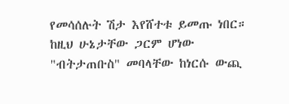የመሳሰሉት ሽታ እየሸተቱ ይመጡ ነበር። ከዚህ ሁኔታቸው ጋርም ሆነው "ብትታጠቡስ" መባላቸው ከነርሱ ውጪ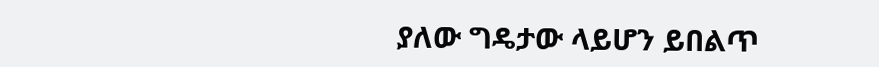ያለው ግዴታው ላይሆን ይበልጥ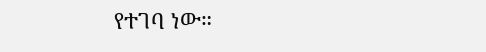የተገባ ነው።